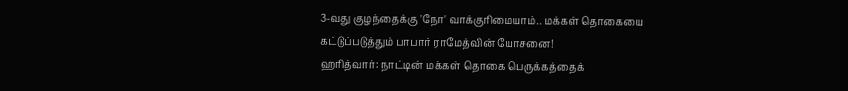3-வது குழந்தைக்கு 'நோ' வாக்குரிமையாம்.. மக்கள் தொகையை கட்டுப்படுத்தும் பாபார் ராமேத்வின் யோசனை!
ஹரித்வார்: நாட்டின் மக்கள் தொகை பெருக்கத்தைக்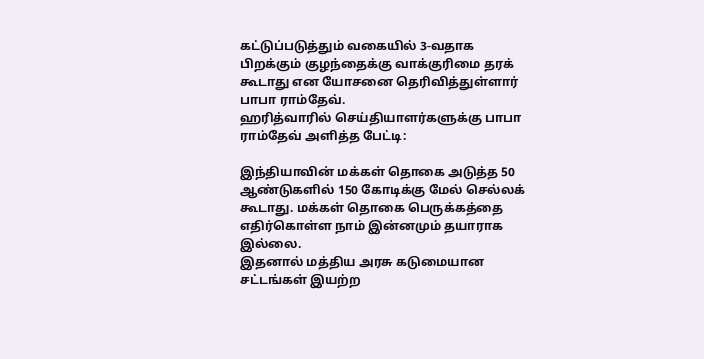கட்டுப்படுத்தும் வகையில் 3-வதாக பிறக்கும் குழந்தைக்கு வாக்குரிமை தரக் கூடாது என யோசனை தெரிவித்துள்ளார் பாபா ராம்தேவ்.
ஹரித்வாரில் செய்தியாளர்களுக்கு பாபா ராம்தேவ் அளித்த பேட்டி:

இந்தியாவின் மக்கள் தொகை அடுத்த 50 ஆண்டுகளில் 150 கோடிக்கு மேல் செல்லக் கூடாது. மக்கள் தொகை பெருக்கத்தை எதிர்கொள்ள நாம் இன்னமும் தயாராக இல்லை.
இதனால் மத்திய அரசு கடுமையான சட்டங்கள் இயற்ற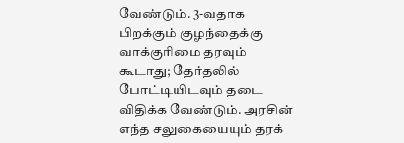வேண்டும். 3-வதாக பிறக்கும் குழந்தைக்கு வாக்குரிமை தரவும் கூடாது; தேர்தலில் போட்டியிடவும் தடை விதிக்க வேண்டும். அரசின் எந்த சலுகையையும் தரக்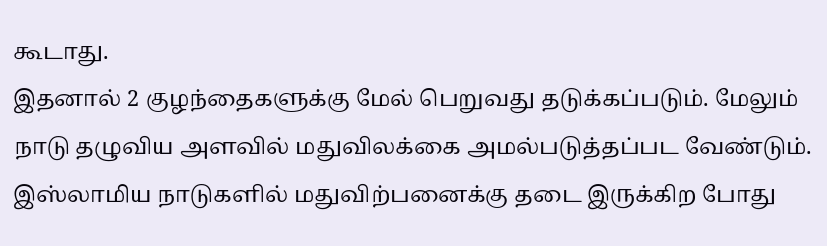கூடாது.
இதனால் 2 குழந்தைகளுக்கு மேல் பெறுவது தடுக்கப்படும். மேலும் நாடு தழுவிய அளவில் மதுவிலக்கை அமல்படுத்தப்பட வேண்டும். இஸ்லாமிய நாடுகளில் மதுவிற்பனைக்கு தடை இருக்கிற போது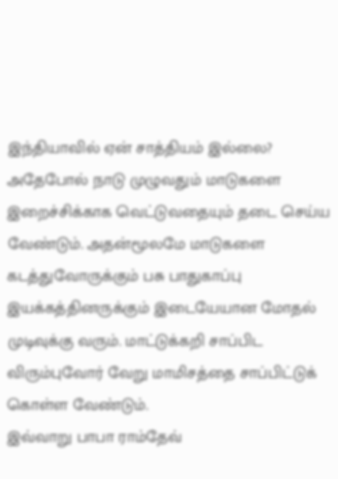இந்தியாவில் ஏன் சாத்தியம் இல்லை?
அதேபோல் நாடு முழுவதும் மாடுகளை இறைச்சிக்காக வெட்டுவதையும் தடை செய்ய வேண்டும். அதன்மூலமே மாடுகளை கடத்துவோருக்கும் பசு பாதுகாப்பு இயக்கத்தினருக்கும் இடையேயான மோதல் முடிவுக்கு வரும். மாட்டுக்கறி சாப்பிட விரும்புவோர் வேறு மாமிசத்தை சாப்பிட்டுக் கொள்ள வேண்டும்.
இவ்வாறு பாபா ராம்தேவ்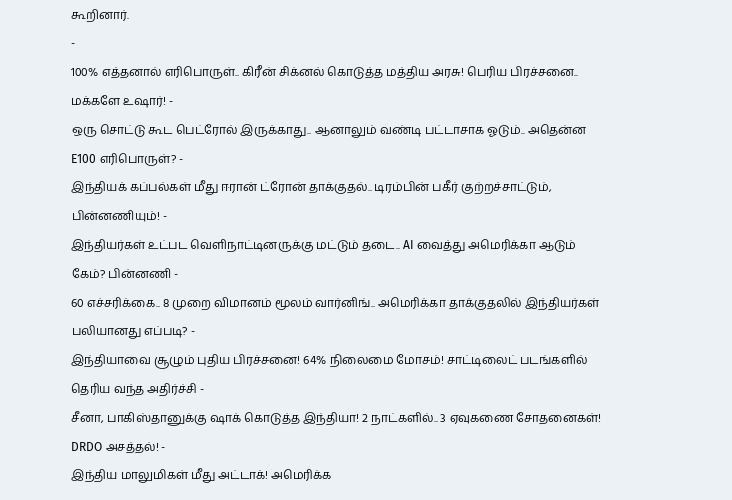கூறினார்.
-
100% எத்தனால் எரிபொருள்.. கிரீன் சிக்னல் கொடுத்த மத்திய அரசு! பெரிய பிரச்சனை.. மக்களே உஷார்! -
ஒரு சொட்டு கூட பெட்ரோல் இருக்காது.. ஆனாலும் வண்டி பட்டாசாக ஓடும்.. அதென்ன E100 எரிபொருள்? -
இந்தியக் கப்பல்கள் மீது ஈரான் ட்ரோன் தாக்குதல்.. டிரம்பின் பகீர் குற்றச்சாட்டும், பின்னணியும்! -
இந்தியர்கள் உட்பட வெளிநாட்டினருக்கு மட்டும் தடை.. AI வைத்து அமெரிக்கா ஆடும் கேம்? பின்னணி -
60 எச்சரிக்கை.. 8 முறை விமானம் மூலம் வார்னிங்.. அமெரிக்கா தாக்குதலில் இந்தியர்கள் பலியானது எப்படி? -
இந்தியாவை சூழும் புதிய பிரச்சனை! 64% நிலைமை மோசம்! சாட்டிலைட் படங்களில் தெரிய வந்த அதிர்ச்சி -
சீனா, பாகிஸ்தானுக்கு ஷாக் கொடுத்த இந்தியா! 2 நாட்களில்.. 3 ஏவுகணை சோதனைகள்! DRDO அசத்தல்! -
இந்திய மாலுமிகள் மீது அட்டாக்! அமெரிக்க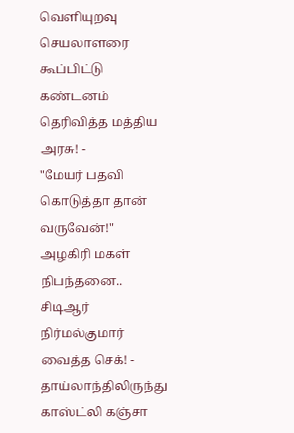வெளியுறவு செயலாளரை கூப்பிட்டு கண்டனம் தெரிவித்த மத்திய அரசு! -
"மேயர் பதவி கொடுத்தா தான் வருவேன்!" அழகிரி மகள் நிபந்தனை.. சிடிஆர் நிர்மல்குமார் வைத்த செக்! -
தாய்லாந்திலிருந்து காஸ்ட்லி கஞ்சா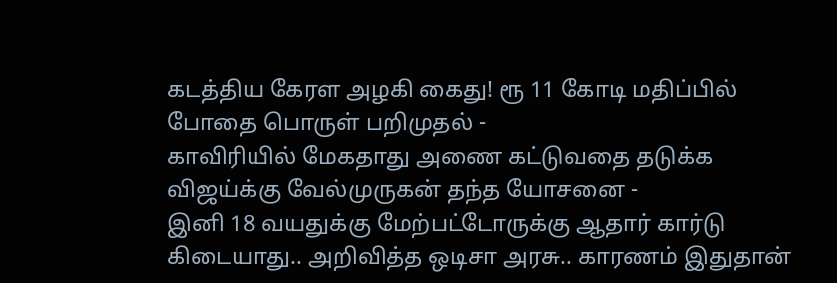கடத்திய கேரள அழகி கைது! ரூ 11 கோடி மதிப்பில் போதை பொருள் பறிமுதல் -
காவிரியில் மேகதாது அணை கட்டுவதை தடுக்க விஜய்க்கு வேல்முருகன் தந்த யோசனை -
இனி 18 வயதுக்கு மேற்பட்டோருக்கு ஆதார் கார்டு கிடையாது.. அறிவித்த ஒடிசா அரசு.. காரணம் இதுதான்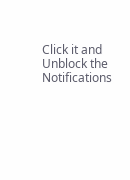Click it and Unblock the Notifications